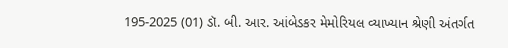195-2025 (01) ડૉ. બી. આર. આંબેડકર મેમોરિયલ વ્યાખ્યાન શ્રેણી અંતર્ગત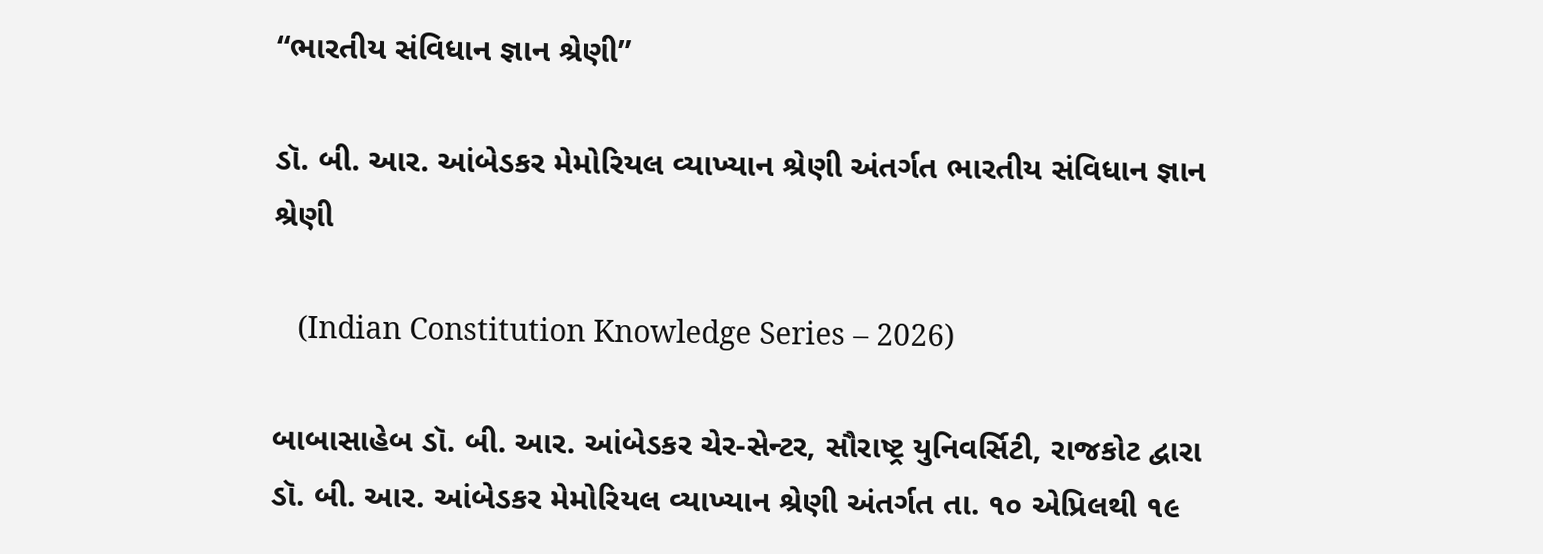“ભારતીય સંવિધાન જ્ઞાન શ્રેણી”

ડૉ. બી. આર. આંબેડકર મેમોરિયલ વ્યાખ્યાન શ્રેણી અંતર્ગત ભારતીય સંવિધાન જ્ઞાન શ્રેણી

   (Indian Constitution Knowledge Series – 2026)

બાબાસાહેબ ડૉ. બી. આર. આંબેડકર ચેર-સેન્ટર, સૌરાષ્ટ્ર યુનિવર્સિટી, રાજકોટ દ્વારા ડૉ. બી. આર. આંબેડકર મેમોરિયલ વ્યાખ્યાન શ્રેણી અંતર્ગત તા. ૧૦ એપ્રિલથી ૧૯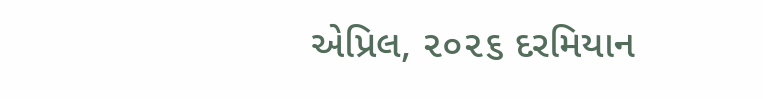એપ્રિલ, ૨૦૨૬ દરમિયાન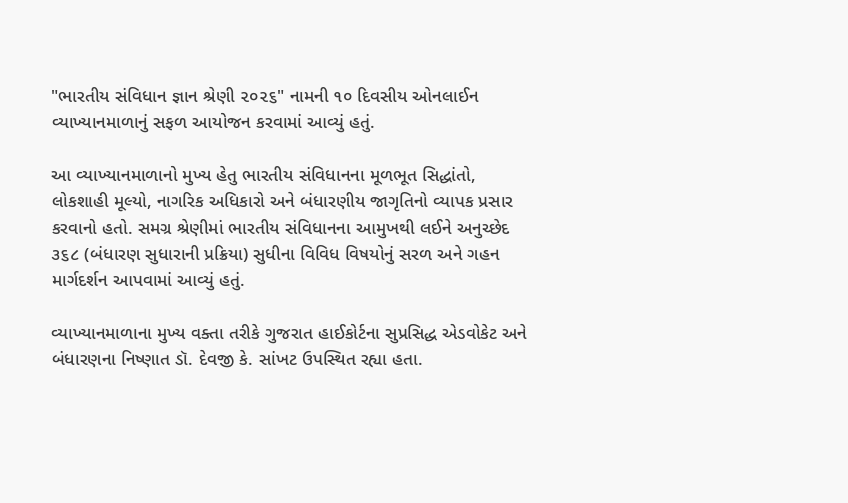"ભારતીય સંવિધાન જ્ઞાન શ્રેણી ૨૦૨૬" નામની ૧૦ દિવસીય ઓનલાઈન વ્યાખ્યાનમાળાનું સફળ આયોજન કરવામાં આવ્યું હતું.

આ વ્યાખ્યાનમાળાનો મુખ્ય હેતુ ભારતીય સંવિધાનના મૂળભૂત સિદ્ધાંતો, લોકશાહી મૂલ્યો, નાગરિક અધિકારો અને બંધારણીય જાગૃતિનો વ્યાપક પ્રસાર કરવાનો હતો. સમગ્ર શ્રેણીમાં ભારતીય સંવિધાનના આમુખથી લઈને અનુચ્છેદ ૩૬૮ (બંધારણ સુધારાની પ્રક્રિયા) સુધીના વિવિધ વિષયોનું સરળ અને ગહન માર્ગદર્શન આપવામાં આવ્યું હતું.

વ્યાખ્યાનમાળાના મુખ્ય વક્તા તરીકે ગુજરાત હાઈકોર્ટના સુપ્રસિદ્ધ એડવોકેટ અને બંધારણના નિષ્ણાત ડૉ. દેવજી કે. સાંખટ ઉપસ્થિત રહ્યા હતા.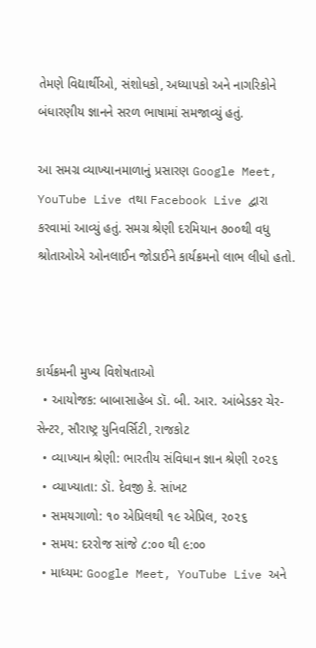તેમણે વિદ્યાર્થીઓ, સંશોધકો, અધ્યાપકો અને નાગરિકોને બંધારણીય જ્ઞાનને સરળ ભાષામાં સમજાવ્યું હતું.

આ સમગ્ર વ્યાખ્યાનમાળાનું પ્રસારણ Google Meet, YouTube Live તથા Facebook Live દ્વારા કરવામાં આવ્યું હતું. સમગ્ર શ્રેણી દરમિયાન ૭૦૦થી વધુ શ્રોતાઓએ ઓનલાઈન જોડાઈને કાર્યક્રમનો લાભ લીધો હતો.



કાર્યક્રમની મુખ્ય વિશેષતાઓ
  • આયોજક: બાબાસાહેબ ડૉ. બી. આર. આંબેડકર ચેર-સેન્ટર, સૌરાષ્ટ્ર યુનિવર્સિટી, રાજકોટ
  • વ્યાખ્યાન શ્રેણી: ભારતીય સંવિધાન જ્ઞાન શ્રેણી ૨૦૨૬
  • વ્યાખ્યાતા: ડૉ. દેવજી કે. સાંખટ
  • સમયગાળો: ૧૦ એપ્રિલથી ૧૯ એપ્રિલ, ૨૦૨૬
  • સમય: દરરોજ સાંજે ૮:૦૦ થી ૯:૦૦
  • માધ્યમ: Google Meet, YouTube Live અને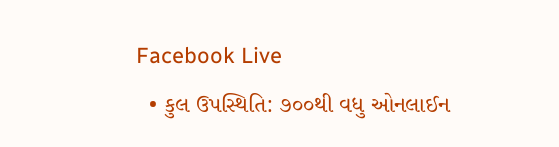Facebook Live
  • કુલ ઉપસ્થિતિ: ૭૦૦થી વધુ ઓનલાઈન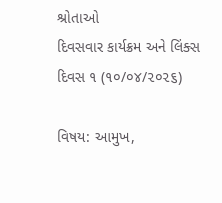શ્રોતાઓ
દિવસવાર કાર્યક્રમ અને લિંક્સ
દિવસ ૧ (૧૦/૦૪/૨૦૨૬)

વિષય: આમુખ,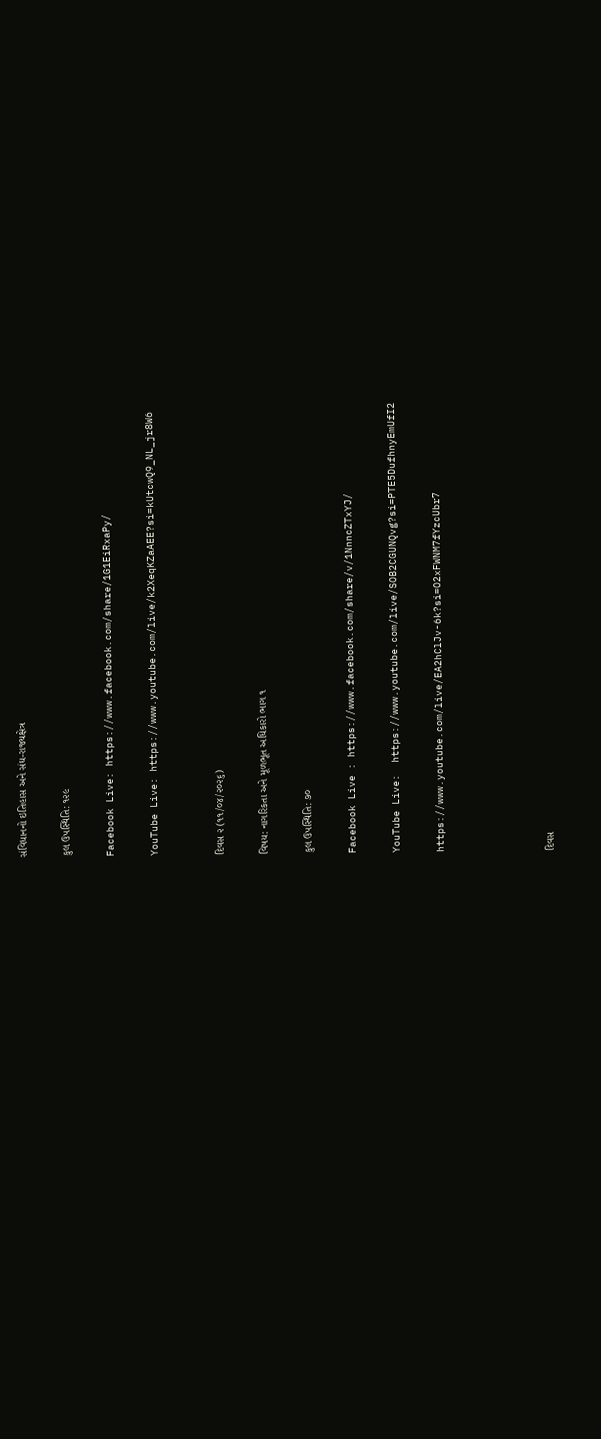સંવિધાનનો ઇતિહાસ અને સંઘ-રાજ્યક્ષેત્ર

કુલ ઉપસ્થિતિ: ૧૨૯

Facebook Live: https://www.facebook.com/share/1G1EiRxaPy/

YouTube Live: https://www.youtube.com/live/k2XeqKZaAEE?si=kUtcwQ9_NL_jr8W6


દિવસ ૨ (૧૧/૦૪/૨૦૨૬)

વિષય: નાગરિકતા અને મૂળભૂત અધિકારો ભાગ ૧

કુલ ઉપસ્થિતિ: ૭૦

Facebook Live : https://www.facebook.com/share/v/1NnncZTxYJ/

YouTube Live:  https://www.youtube.com/live/SOB2CGUNQvg?si=PTE5DufhnyEmUfI2

https://www.youtube.com/live/EA2hClJv-6k?si=O2xFWNM7fYzcUbr7




દિવસ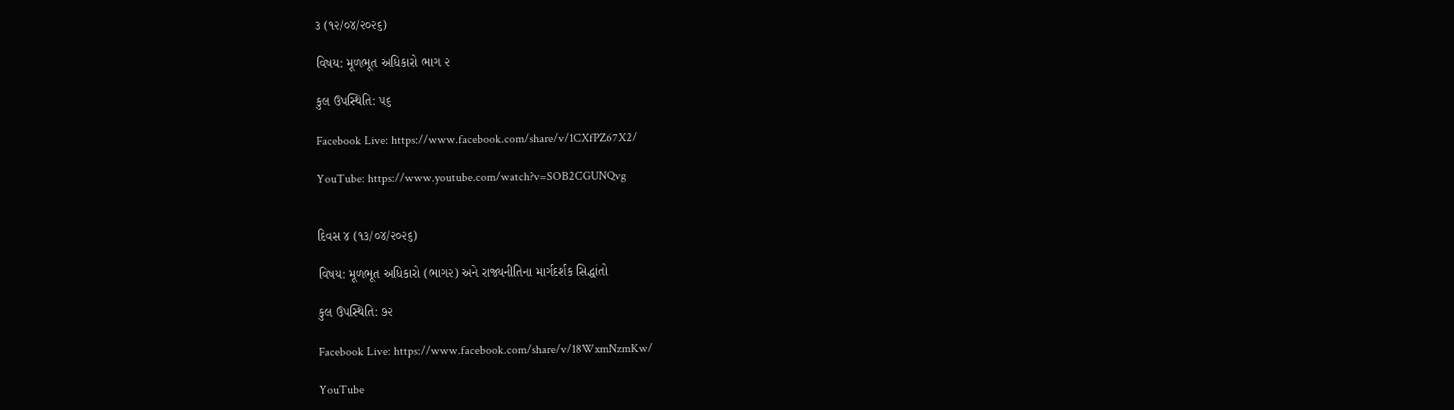૩ (૧૨/૦૪/૨૦૨૬)

વિષય: મૂળભૂત અધિકારો ભાગ ૨

કુલ ઉપસ્થિતિ: ૫૬

Facebook Live: https://www.facebook.com/share/v/1CXfPZ67X2/

YouTube: https://www.youtube.com/watch?v=SOB2CGUNQvg


દિવસ ૪ (૧૩/૦૪/૨૦૨૬)

વિષય: મૂળભૂત અધિકારો (ભાગ૨) અને રાજ્યનીતિના માર્ગદર્શક સિદ્ધાંતો

કુલ ઉપસ્થિતિ: ૭૨

Facebook Live: https://www.facebook.com/share/v/18WxmNzmKw/

YouTube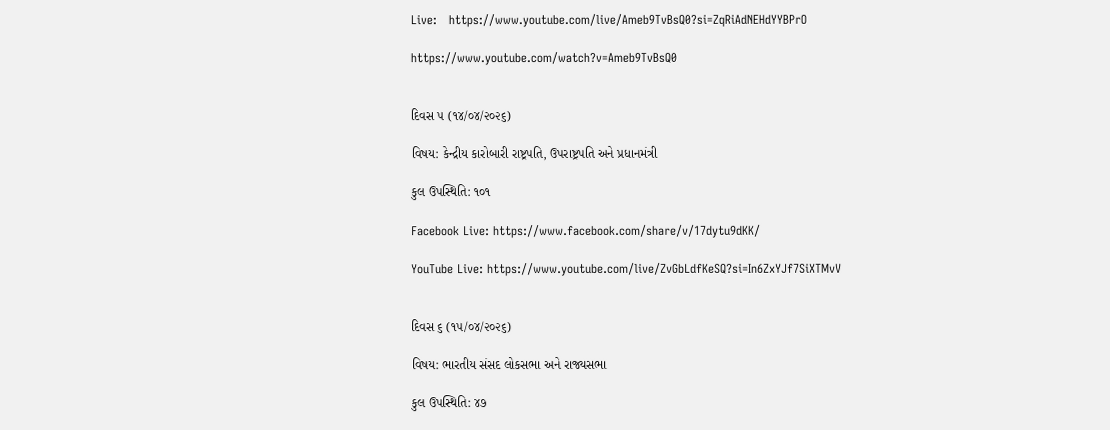Live:   https://www.youtube.com/live/Ameb9TvBsQ0?si=ZqRiAdNEHdYYBPrO

https://www.youtube.com/watch?v=Ameb9TvBsQ0


દિવસ ૫ (૧૪/૦૪/૨૦૨૬)

વિષય: કેન્દ્રીય કારોબારી રાષ્ટ્રપતિ, ઉપરાષ્ટ્રપતિ અને પ્રધાનમંત્રી

કુલ ઉપસ્થિતિ: ૧૦૧

Facebook Live: https://www.facebook.com/share/v/17dytu9dKK/

YouTube Live: https://www.youtube.com/live/ZvGbLdfKeSQ?si=In6ZxYJf7SiXTMvV


દિવસ ૬ (૧૫/૦૪/૨૦૨૬)

વિષય: ભારતીય સંસદ લોકસભા અને રાજ્યસભા

કુલ ઉપસ્થિતિ: ૪૭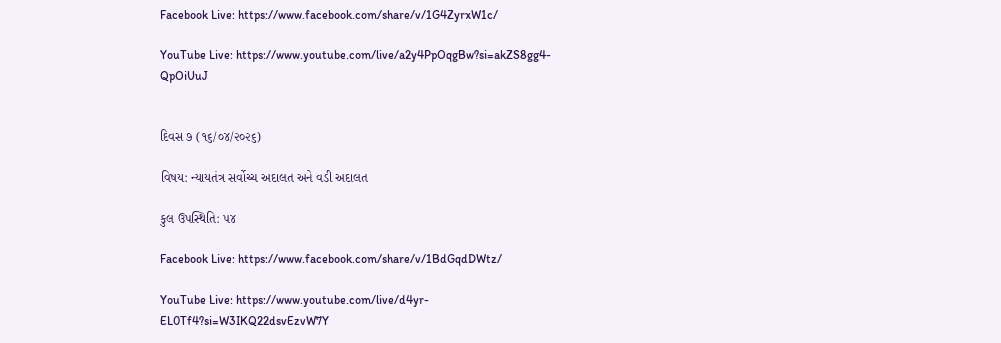Facebook Live: https://www.facebook.com/share/v/1G4ZyrxW1c/

YouTube Live: https://www.youtube.com/live/a2y4PpOqgBw?si=akZS8gg4-QpOiUuJ


દિવસ ૭ (૧૬/૦૪/૨૦૨૬)

વિષય: ન્યાયતંત્ર સર્વોચ્ચ અદાલત અને વડી અદાલત

કુલ ઉપસ્થિતિ: ૫૪

Facebook Live: https://www.facebook.com/share/v/1BdGqdDWtz/

YouTube Live: https://www.youtube.com/live/d4yr-EL0Tf4?si=W3IKQ22dsvEzvW7Y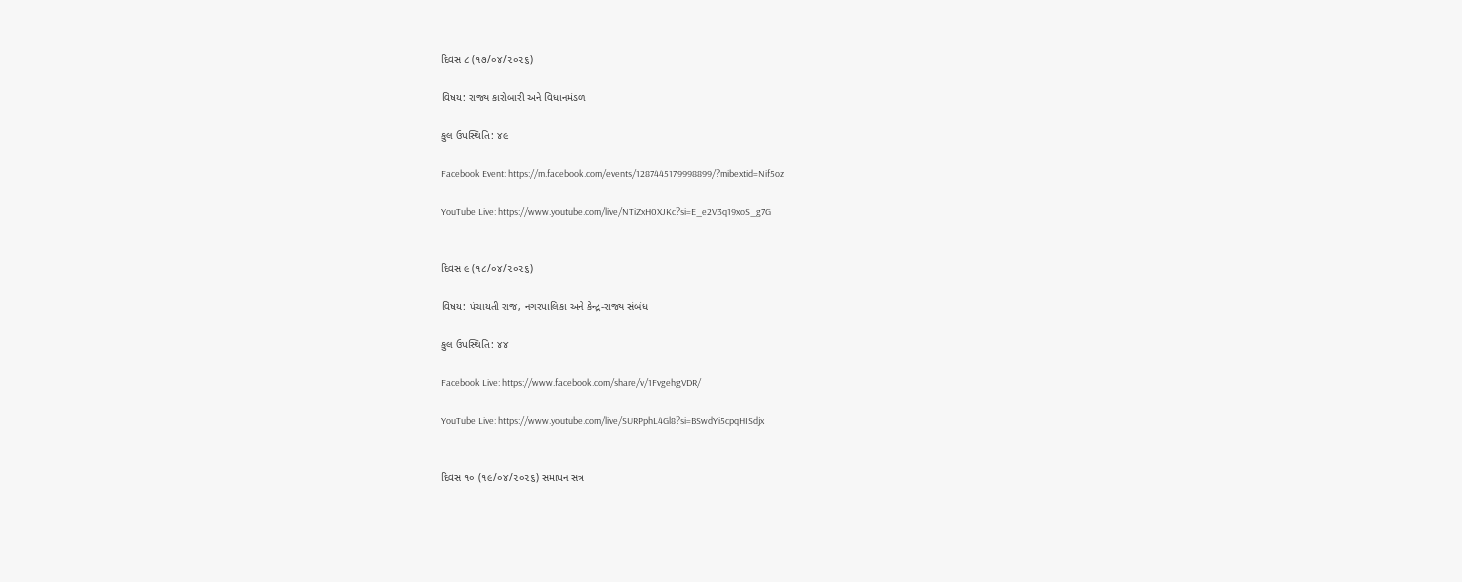દિવસ ૮ (૧૭/૦૪/૨૦૨૬)

વિષય: રાજ્ય કારોબારી અને વિધાનમંડળ

કુલ ઉપસ્થિતિ: ૪૯

Facebook Event: https://m.facebook.com/events/1287445179998899/?mibextid=Nif5oz

YouTube Live: https://www.youtube.com/live/NTiZxH0XJKc?si=E_e2V3q19xoS_g7G


દિવસ ૯ (૧૮/૦૪/૨૦૨૬)

વિષય: પંચાયતી રાજ, નગરપાલિકા અને કેન્દ્ર-રાજ્ય સંબંધ

કુલ ઉપસ્થિતિ: ૪૪

Facebook Live: https://www.facebook.com/share/v/1FvgehgVDR/

YouTube Live: https://www.youtube.com/live/SURPphL4Gl8?si=BSwdYi5cpqHISdjx


દિવસ ૧૦ (૧૯/૦૪/૨૦૨૬) સમાપન સત્ર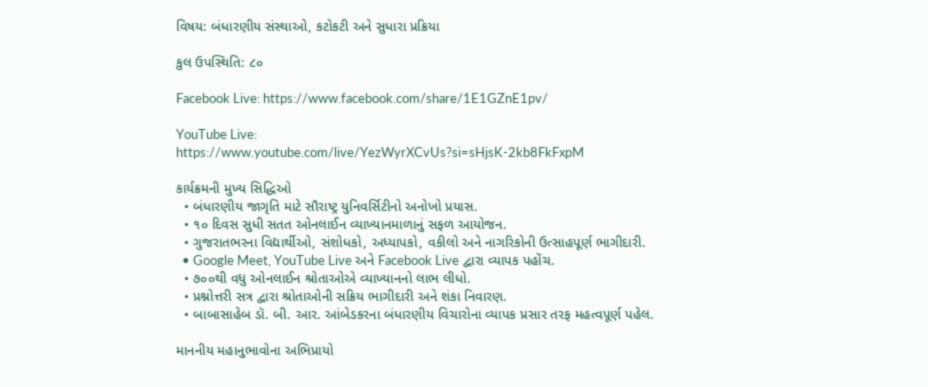વિષય: બંધારણીય સંસ્થાઓ, કટોકટી અને સુધારા પ્રક્રિયા

કુલ ઉપસ્થિતિ: ૮૦

Facebook Live: https://www.facebook.com/share/1E1GZnE1pv/

YouTube Live: https://www.youtube.com/live/YezWyrXCvUs?si=sHjsK-2kb8FkFxpM

કાર્યક્રમની મુખ્ય સિદ્ધિઓ
  • બંધારણીય જાગૃતિ માટે સૌરાષ્ટ્ર યુનિવર્સિટીનો અનોખો પ્રયાસ.
  • ૧૦ દિવસ સુધી સતત ઓનલાઈન વ્યાખ્યાનમાળાનું સફળ આયોજન.
  • ગુજરાતભરના વિદ્યાર્થીઓ, સંશોધકો, અધ્યાપકો, વકીલો અને નાગરિકોની ઉત્સાહપૂર્ણ ભાગીદારી.
  • Google Meet, YouTube Live અને Facebook Live દ્વારા વ્યાપક પહોંચ.
  • ૭૦૦થી વધુ ઓનલાઈન શ્રોતાઓએ વ્યાખ્યાનનો લાભ લીધો.
  • પ્રશ્નોત્તરી સત્ર દ્વારા શ્રોતાઓની સક્રિય ભાગીદારી અને શંકા નિવારણ.
  • બાબાસાહેબ ડૉ. બી. આર. આંબેડકરના બંધારણીય વિચારોના વ્યાપક પ્રસાર તરફ મહત્વપૂર્ણ પહેલ.

માનનીય મહાનુભાવોના અભિપ્રાયો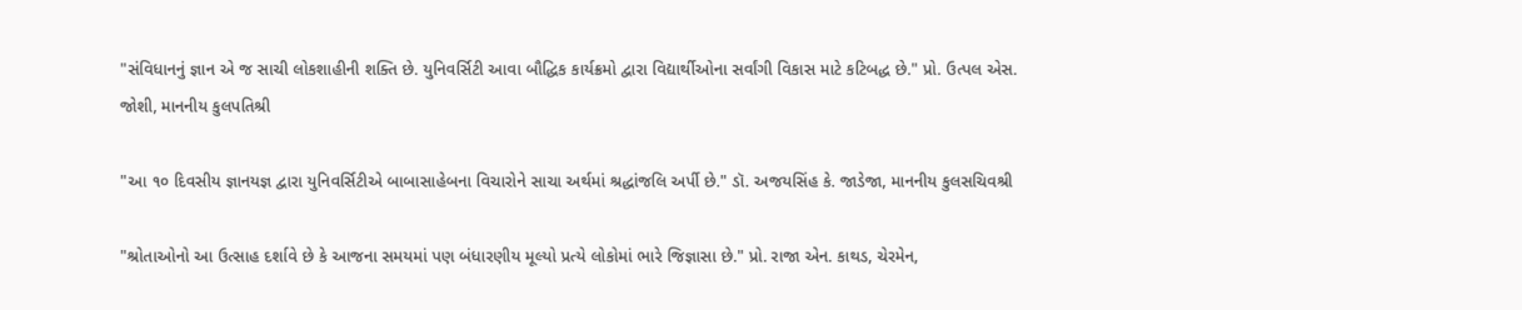"સંવિધાનનું જ્ઞાન એ જ સાચી લોકશાહીની શક્તિ છે. યુનિવર્સિટી આવા બૌદ્ધિક કાર્યક્રમો દ્વારા વિદ્યાર્થીઓના સર્વાંગી વિકાસ માટે કટિબદ્ધ છે." પ્રો. ઉત્પલ એસ. જોશી, માનનીય કુલપતિશ્રી

"આ ૧૦ દિવસીય જ્ઞાનયજ્ઞ દ્વારા યુનિવર્સિટીએ બાબાસાહેબના વિચારોને સાચા અર્થમાં શ્રદ્ધાંજલિ અર્પી છે." ડૉ. અજયસિંહ કે. જાડેજા, માનનીય કુલસચિવશ્રી

"શ્રોતાઓનો આ ઉત્સાહ દર્શાવે છે કે આજના સમયમાં પણ બંધારણીય મૂલ્યો પ્રત્યે લોકોમાં ભારે જિજ્ઞાસા છે." પ્રો. રાજા એન. કાથડ, ચેરમેન,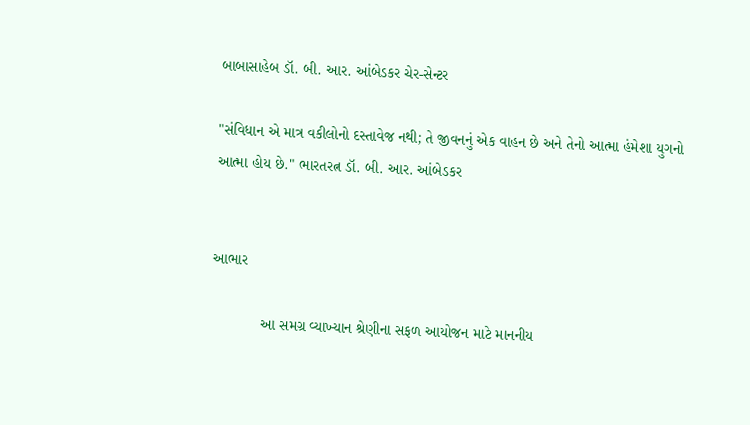બાબાસાહેબ ડૉ. બી. આર. આંબેડકર ચેર-સેન્ટર

"સંવિધાન એ માત્ર વકીલોનો દસ્તાવેજ નથી; તે જીવનનું એક વાહન છે અને તેનો આત્મા હંમેશા યુગનો આત્મા હોય છે." ભારતરત્ન ડૉ. બી. આર. આંબેડકર


આભાર

            આ સમગ્ર વ્યાખ્યાન શ્રેણીના સફળ આયોજન માટે માનનીય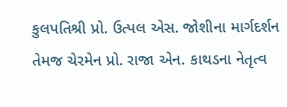કુલપતિશ્રી પ્રો. ઉત્પલ એસ. જોશીના માર્ગદર્શન તેમજ ચેરમેન પ્રો. રાજા એન. કાથડના નેતૃત્વ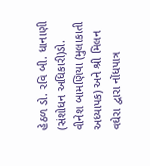હેઠળ ડો. રવિ બી. ધાનાણી (સંશોધન અધિકારી)ડો. વીનેશ બામણિયા (મુલાકાતી અધ્યાપક) અને શ્રી મિલન વઘેરા દ્વારા નોંધપાત્ર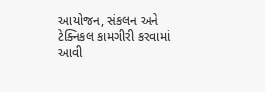આયોજન, સંકલન અને ટેક્નિકલ કામગીરી કરવામાં આવી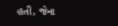હતી, જેના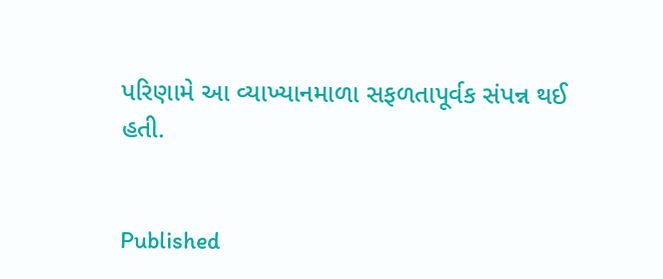પરિણામે આ વ્યાખ્યાનમાળા સફળતાપૂર્વક સંપન્ન થઈ હતી.


Published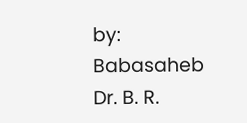by: Babasaheb Dr. B. R.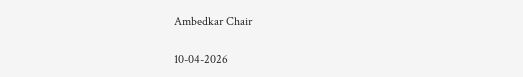Ambedkar Chair

10-04-2026